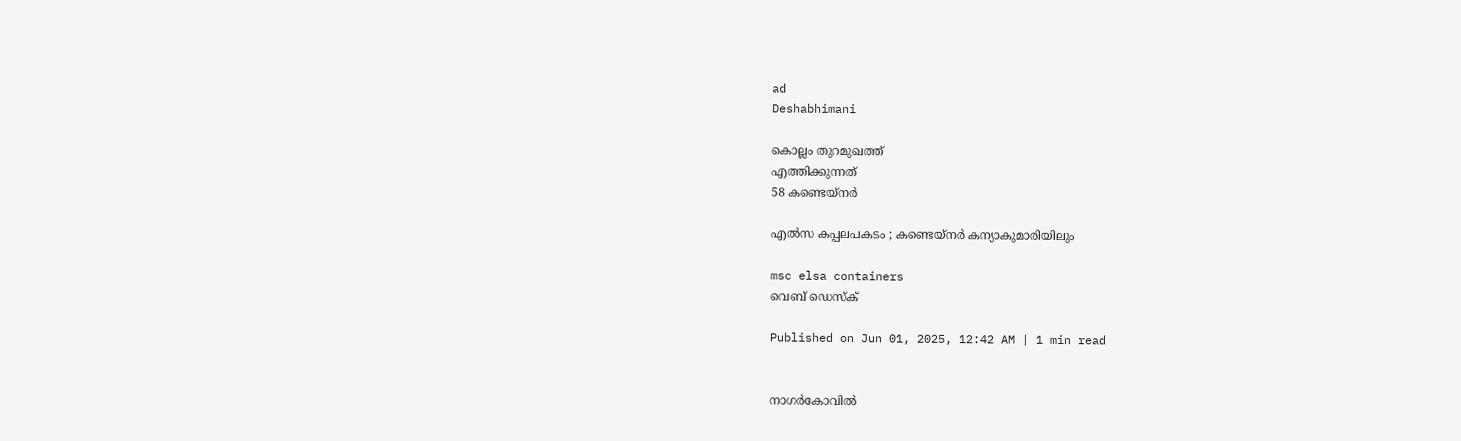ad
Deshabhimani

കൊല്ലം തുറമുഖത്ത്‌
എത്തിക്കുന്നത്‌
58 കണ്ടെയ്‌നർ

എൽസ കപ്പലപകടം ; കണ്ടെയ്നര്‍ കന്യാകുമാരിയിലും

msc elsa containers
വെബ് ഡെസ്ക്

Published on Jun 01, 2025, 12:42 AM | 1 min read


നാഗര്‍കോവിൽ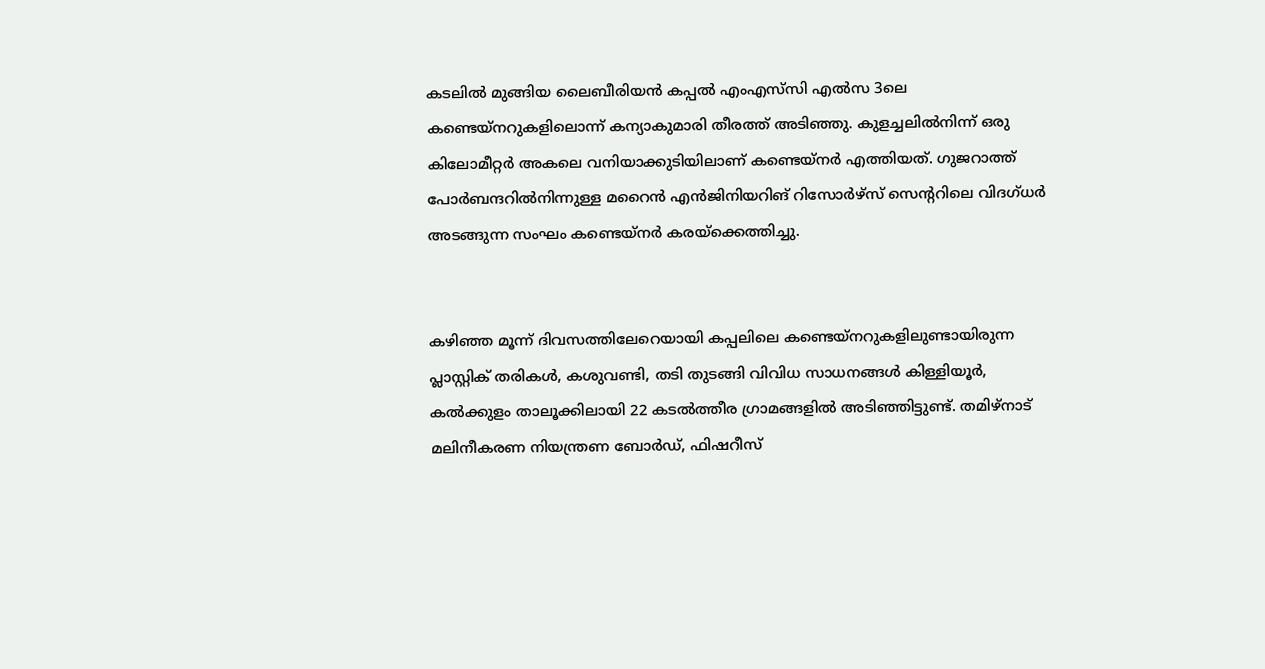കടലിൽ മുങ്ങിയ ലൈബീരിയന്‍ കപ്പൽ എംഎസ്‍സി എൽസ 3ലെ കണ്ടെയ്നറുകളിലൊന്ന് കന്യാകുമാരി തീരത്ത് അടിഞ്ഞു. കുളച്ചലിൽനിന്ന് ഒരു കിലോമീറ്റര്‍ അകലെ വനിയാക്കുടിയിലാണ് കണ്ടെയ്നര്‍ എത്തിയത്. ഗുജറാത്ത് പോര്‍ബന്ദറിൽനിന്നുള്ള മറൈന്‍ എന്‍ജിനിയറിങ് റിസോര്‍ഴ്സ് സെന്ററിലെ വിദഗ്ധര്‍ അടങ്ങുന്ന സംഘം കണ്ടെയ്നര്‍ കരയ്ക്കെത്തിച്ചു.


കഴിഞ്ഞ മൂന്ന് ദിവസത്തിലേറെയായി കപ്പലിലെ കണ്ടെയ്നറുകളിലുണ്ടായിരുന്ന പ്ലാസ്റ്റിക് തരികള്‍, കശുവണ്ടി, തടി തുടങ്ങി വിവിധ സാധനങ്ങള്‍ കിള്ളിയൂര്‍, കൽക്കുളം താലൂക്കിലായി 22 കടൽത്തീര ഗ്രാമങ്ങളിൽ അടിഞ്ഞിട്ടുണ്ട്. തമിഴ്നാട് മലിനീകരണ നിയന്ത്രണ ബോര്‍ഡ്, ഫിഷറീസ്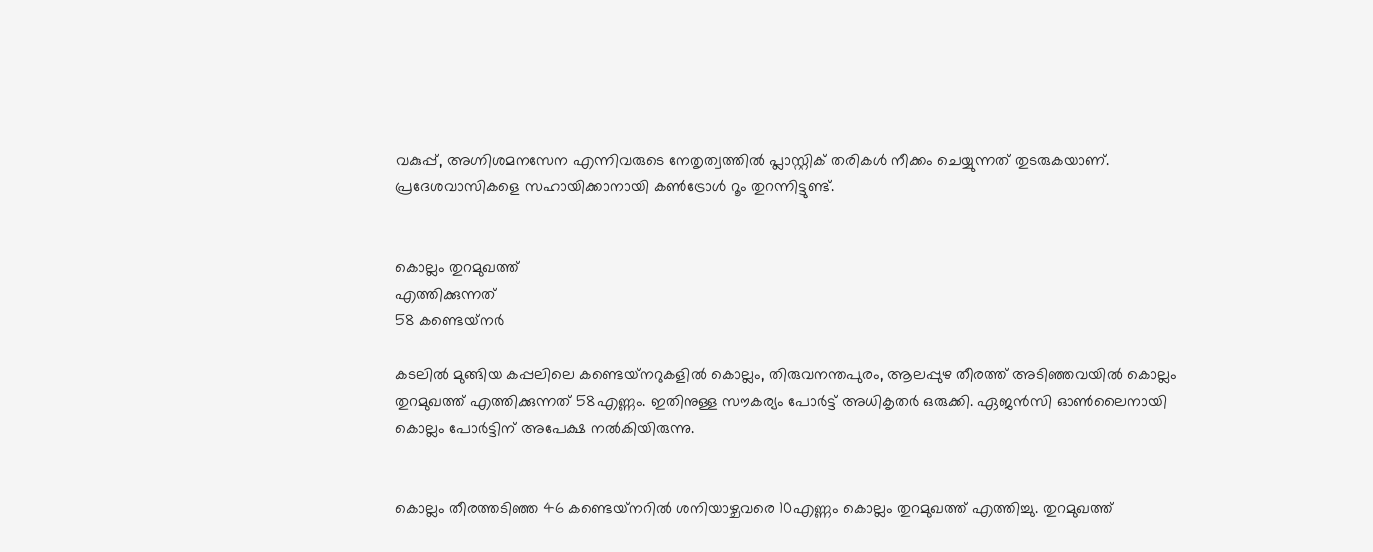വകുപ്പ്, അഗ്നിശമനസേന എന്നിവരുടെ നേതൃത്വത്തിൽ പ്ലാസ്റ്റിക് തരികള്‍ നീക്കം ചെയ്യുന്നത് തുടരുകയാണ്. പ്രദേശവാസികളെ സഹായിക്കാനായി കൺട്രോള്‍ റൂം തുറന്നിട്ടുണ്ട്.


കൊല്ലം തുറമുഖത്ത്‌
എത്തിക്കുന്നത്‌
58 കണ്ടെയ്‌നർ

കടലിൽ മുങ്ങിയ കപ്പലിലെ കണ്ടെയ്‌നറുകളിൽ കൊല്ലം, തിരുവനന്തപുരം, ആലപ്പുഴ തീരത്ത്‌ അടിഞ്ഞവയിൽ കൊല്ലം തുറമുഖത്ത്‌ എത്തിക്കുന്നത്‌ 58എണ്ണം. ഇതിനുള്ള സൗകര്യം പോർട്ട്‌ അധികൃതർ ഒരുക്കി. ഏജൻസി ഓൺലൈനായി കൊല്ലം പോർട്ടിന്‌ അപേക്ഷ നൽകിയിരുന്നു.


കൊല്ലം തീരത്തടിഞ്ഞ 46 കണ്ടെയ്‌നറിൽ ശനിയാഴ്ചവരെ 10എണ്ണം കൊല്ലം തുറമുഖത്ത്‌ എത്തിച്ചു. തുറമുഖത്ത്‌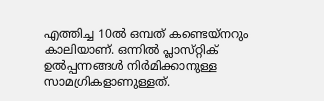എത്തിച്ച 10ൽ ഒമ്പത്‌ കണ്ടെയ്‌നറും കാലിയാണ്‌. ഒന്നിൽ പ്ലാസ്‌റ്റിക്‌ ഉൽപ്പന്നങ്ങൾ നിർമിക്കാനുള്ള സാമഗ്രികളാണുള്ളത്‌.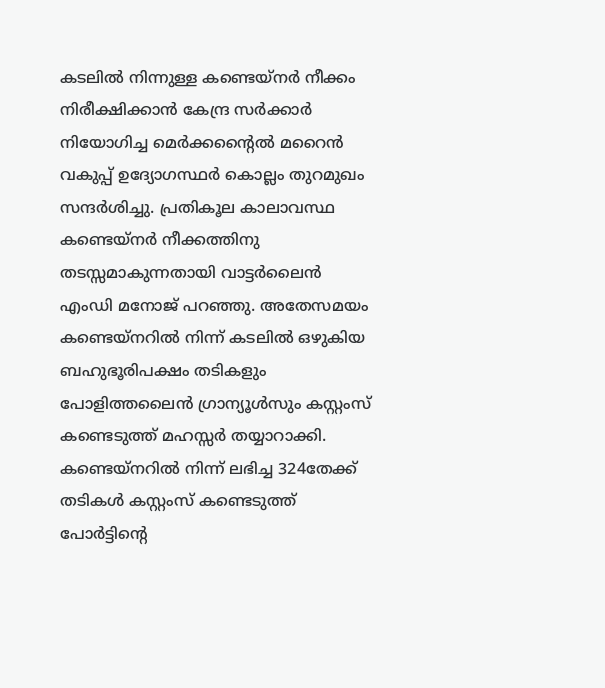കടലിൽ നിന്നുള്ള കണ്ടെയ്‌നർ നീക്കം നിരീക്ഷിക്കാൻ കേന്ദ്ര സർക്കാർ നിയോഗിച്ച മെർക്കന്റൈൽ മറൈൻ വകുപ്പ് ഉദ്യോഗസ്ഥർ കൊല്ലം തുറമുഖം സന്ദർശിച്ചു. പ്രതികൂല കാലാവസ്ഥ കണ്ടെയ്‌നർ നീക്കത്തിനു തടസ്സമാകുന്നതായി വാട്ടർലൈൻ എംഡി മനോജ് പറഞ്ഞു. അതേസമയം കണ്ടെയ്‌നറിൽ നിന്ന് കടലിൽ ഒഴുകിയ ബഹുഭൂരിപക്ഷം തടികളും പോളിത്തലൈൻ ഗ്രാന്യൂൾസും കസ്റ്റംസ് കണ്ടെടുത്ത് മഹസ്സർ തയ്യാറാക്കി. കണ്ടെയ്‌നറിൽ നിന്ന്‌ ലഭിച്ച 324തേക്ക്‌ തടികൾ കസ്റ്റംസ് കണ്ടെടുത്ത് പോർട്ടിന്റെ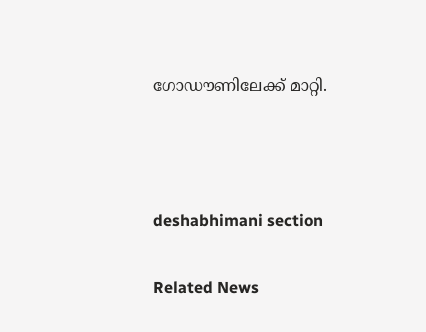ഗോഡൗണിലേക്ക്‌ മാറ്റി.



deshabhimani section

Related News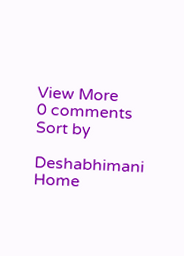View More
0 comments
Sort by

Deshabhimani
Home